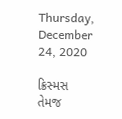Thursday, December 24, 2020

ક્રિસ્મસ તેમજ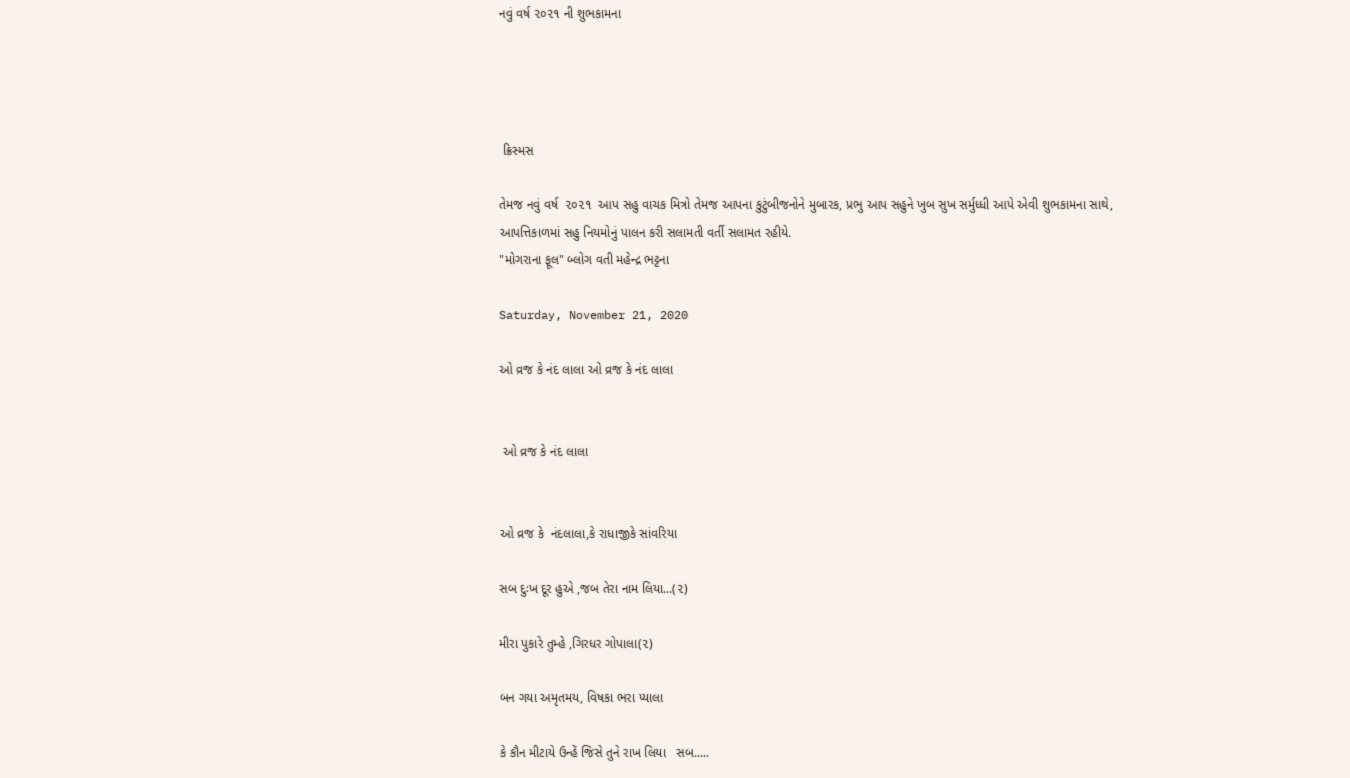નવું વર્ષ ૨૦૨૧ ની શુભકામના




 ક્રિસ્મસ

તેમજ નવું વર્ષ  ૨૦૨૧  આપ સહુ વાચક મિત્રો તેમજ આપના કુટુંબીજનોને મુબારક, પ્રભુ આપ સહુને ખુબ સુખ સર્મુધ્ધી આપે એવી શુભકામના સાથે,
આપત્તિકાળમાં સહુ નિયમોનું પાલન કરી સલામતી વર્તી સલામત રહીયે.
"મોગરાના ફૂલ" બ્લોગ વતી મહેન્દ્ર ભટ્ટના

Saturday, November 21, 2020

ઓ વ્રજ કે નંદ લાલા ઓ વ્રજ કે નંદ લાલા


 ઓ વ્રજ કે નંદ લાલા


ઓ વ્રજ કે  નંદલાલા,કે રાધાજીકે સાંવરિયા

સબ દુઃખ દૂર હુએ ,જબ તેરા નામ લિયા...(૨)

મીરા પુકારે તુમ્હે ,ગિરધર ગોપાલા(૨)

બન ગયા અમૃતમય, વિષકા ભરા પ્યાલા

કે કૌન મીટાયે ઉન્હેં જિસે તુને રાખ લિયા   સબ.....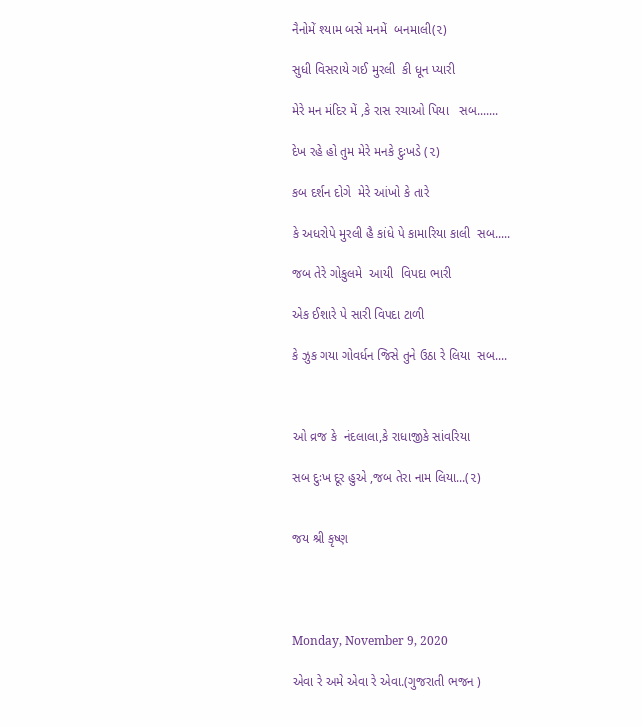નૈનોમેં શ્યામ બસે મનમેં  બનમાલી(૨)

સુધી વિસરાયે ગઈ મુરલી  કી ધૂન પ્યારી

મેરે મન મંદિર મેં ,કે રાસ રચાઓ પિયા   સબ.......

દેખ રહે હો તુમ મેરે મનકે દુઃખડે (૨)

કબ દર્શન દોગે  મેરે આંખો કે તારે

કે અધરોપે મુરલી હૈ કાંધે પે કામારિયા કાલી  સબ.....

જબ તેરે ગોકુલમે  આયી  વિપદા ભારી

એક ઈશારે પે સારી વિપદા ટાળી

કે ઝુક ગયા ગોવર્ધન જિસે તુને ઉઠા રે લિયા  સબ....



ઓ વ્રજ કે  નંદલાલા,કે રાધાજીકે સાંવરિયા

સબ દુઃખ દૂર હુએ ,જબ તેરા નામ લિયા...(૨)


જય શ્રી કૃષ્ણ




Monday, November 9, 2020

એવા રે અમે એવા રે એવા.(ગુજરાતી ભજન )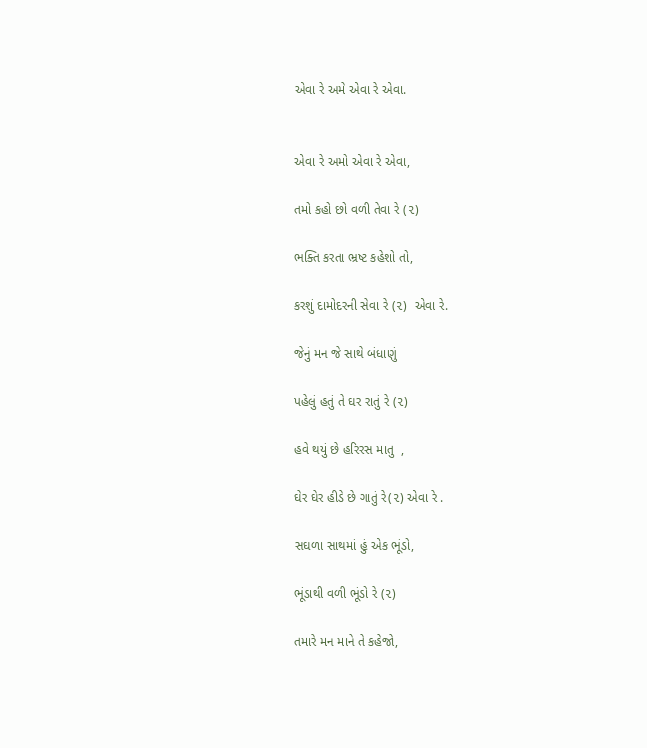એવા રે અમે એવા રે એવા.


એવા રે અમો એવા રે એવા,

તમો કહો છો વળી તેવા રે (૨)

ભક્તિ કરતા ભ્રષ્ટ કહેશો તો,

કરશું દામોદરની સેવા રે (૨)  એવા રે.

જેનું મન જે સાથે બંધાણું

પહેલું હતું તે ઘર રાતું રે (૨)

હવે થયું છે હરિરસ માતુ  ,

ઘેર ઘેર હીડે છે ગાતું રે(૨) એવા રે .

સઘળા સાથમાં હું એક ભૂંડો,

ભૂંડાથી વળી ભૂંડો રે (૨)

તમારે મન માને તે કહેજો,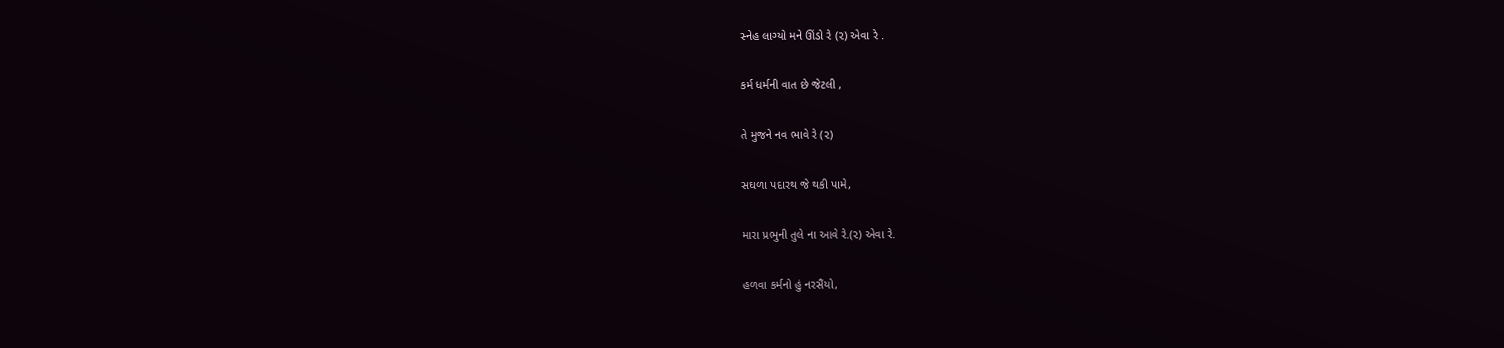સ્નેહ લાગ્યો મને ઊંડો રે (૨) એવા રે .

કર્મ ધર્મની વાત છે જેટલી ,

તે મુજને નવ ભાવે રે (૨)

સઘળા પદારથ જે થકી પામે,

મારા પ્રભુની તુલે ના આવે રે.(૨) એવા રે.

હળવા કર્મનો હું નરસૈંયો,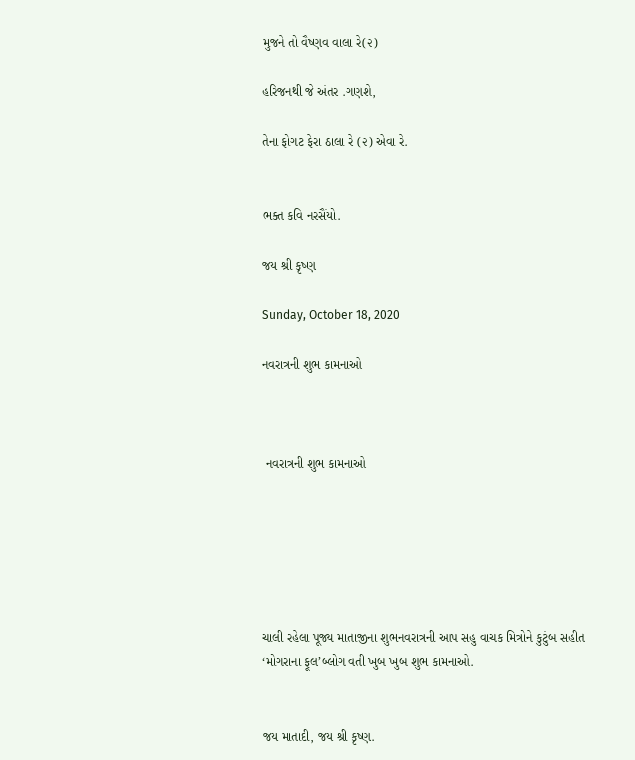મુજને તો વૈષ્ણવ વાલા રે(૨)

હરિજનથી જે અંતર .ગણશે,

તેના ફોગટ ફેરા ઠાલા રે (૨) એવા રે.


ભક્ત કવિ નરસૈંયો.

જય શ્રી કૃષ્ણ

Sunday, October 18, 2020

નવરાત્રની શુભ કામનાઓ



 નવરાત્રની શુભ કામનાઓ






ચાલી રહેલા પૂજ્ય માતાજીના શુભનવરાત્રની આપ સહુ વાચક મિત્રોને કુટુંબ સહીત
‘મોગરાના ફૂલ’બ્લોગ વતી ખુબ ખુબ શુભ કામનાઓ.


જય માતાદી, જય શ્રી કૃષ્ણ.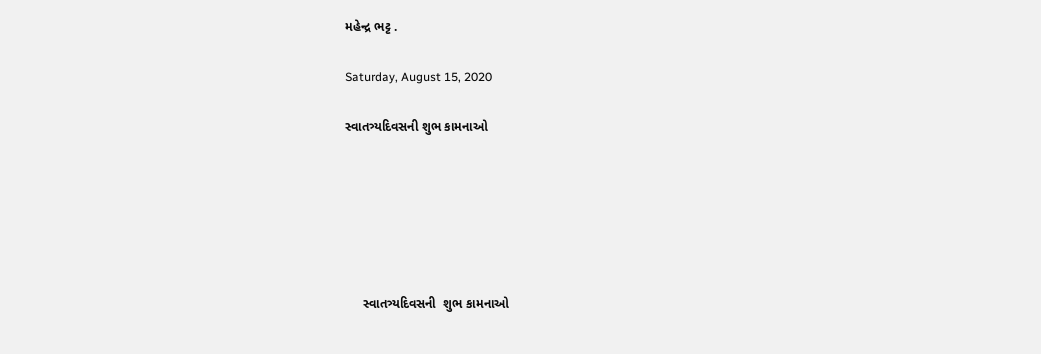મહેન્દ્ર ભટ્ટ .

Saturday, August 15, 2020

સ્વાતત્ર્યદિવસની શુભ કામનાઓ






     સ્વાતત્ર્યદિવસની  શુભ કામનાઓ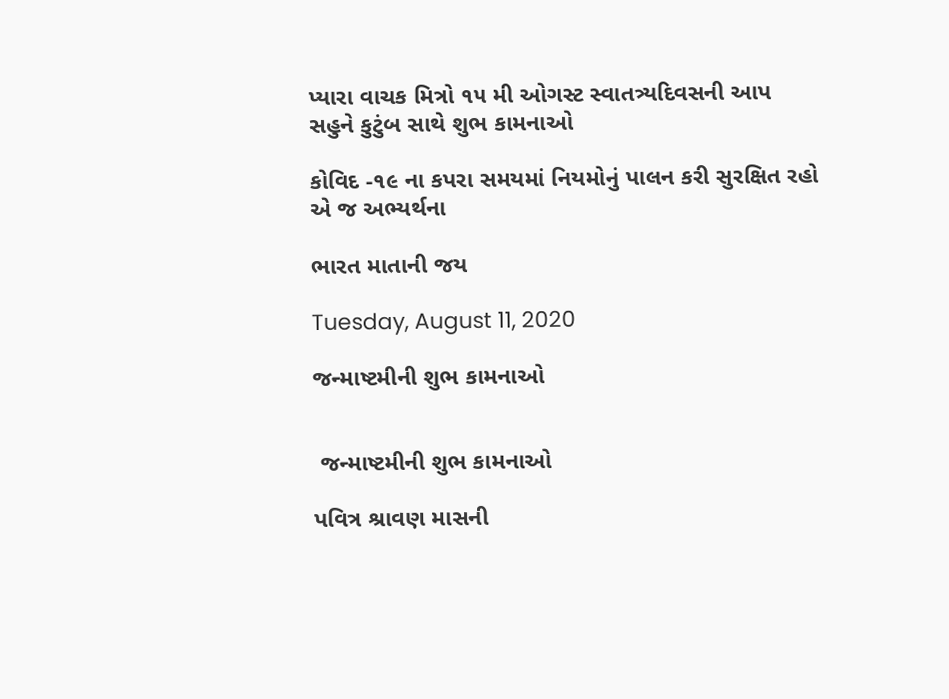પ્યારા વાચક મિત્રો ૧૫ મી ઓગસ્ટ સ્વાતત્ર્યદિવસની આપ સહુને કુટુંબ સાથે શુભ કામનાઓ

કોવિદ -૧૯ ના કપરા સમયમાં નિયમોનું પાલન કરી સુરક્ષિત રહો એ જ અભ્યર્થના

ભારત માતાની જય

Tuesday, August 11, 2020

જન્માષ્ટમીની શુભ કામનાઓ


 જન્માષ્ટમીની શુભ કામનાઓ

પવિત્ર શ્રાવણ માસની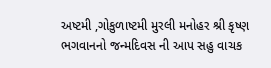અષ્ટમી ,ગોકુળાષ્ટમી મુરલી મનોહર શ્રી કૃષ્ણ ભગવાનનો જન્મદિવસ ની આપ સહુ વાચક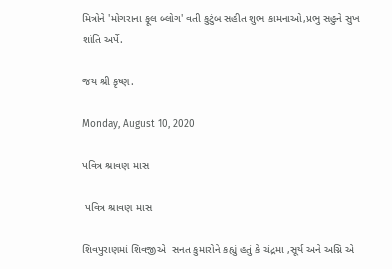મિત્રોને 'મોગરાના ફૂલ બ્લોગ' વતી કુટુંબ સહીત શુભ કામનાઓ,પ્રભુ સહુને સુખ શાંતિ અર્પે.

જય શ્રી કૃષ્ણ.

Monday, August 10, 2020

પવિત્ર શ્રાવણ માસ

 પવિત્ર શ્રાવણ માસ

શિવપુરાણમાં શિવજીએ  સનત કુમારોને કહ્યું હતું કે ચંદ્રમા ,સૂર્ય અને અગ્નિ એ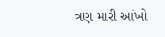ત્રણ મારી આંખો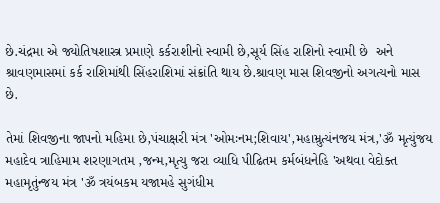છે.ચંદ્રમા એ જ્યોતિષશાસ્ત્ર પ્રમાણે કર્કરાશીનો સ્વામી છે,સૂર્ય સિંહ રાશિનો સ્વામી છે  અને શ્રાવણમાસમાં કર્ક રાશિમાંથી સિંહરાશિમાં સંક્રાંતિ થાય છે.શ્રાવણ માસ શિવજીનો અગત્યનો માસ છે.

તેમાં શિવજીના જાપનો મહિમા છે,પંચાક્ષરી મંત્ર 'ઓમઃનમ;શિવાય',મહામ્રુત્યંનજય મંત્ર,'ૐ મૃત્યુંજય મહાદેવ ત્રાહિમામ શરણાગતમ ,જન્મ,મૃત્યુ જરા વ્યાધિ પીઢિતમ કર્મબંધનેહિ 'અથવા વેદોક્ત મહામૃતુંન્જય મંત્ર 'ૐ ત્રયંબકમ યજામહે સુગંધીમ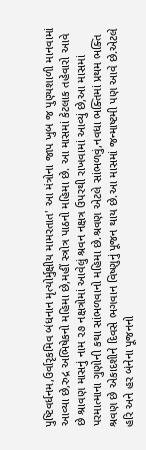પુષ્ટિવર્ધનમ,ઉર્વારૃકમિવ બંધનાન મૃત્યોર્મુક્ષીય મામરતાત' આ મંત્રોના જાપ ખુબ જ પુણ્યશાળી માનવામાં આવ્યા છે,રુદ્ર અભિષેકનો મહિમા છે,મહીં સ્ત્રોત્ર પાઠનો મહિમા છે. આ માસમાં કેટલાક તહેવારો આવે છે શ્રાવણ માસનું નામ ૨૭ નક્ષત્રોમાં આવેલું શ્રવન નક્ષત્ર ઉપરથી રાખવામાં આવ્યું છે,આ માસમાં પરમાત્માના ગુણોની કથા સાંભળવાનો મહિમા છે.શ્રવણ એટલે સાંભળવું,નવધા ભક્તિમાં પ્રથમ ભક્તિ શ્રવણ છે એકાદશીને દિવસે ભગવાન વિષ્ણુનું પૂજન થાય છે.આ માસમાં જન્માષ્ટમી પણ આવે છે.એટલે હરિ અને હર બંનેના પૂજનનો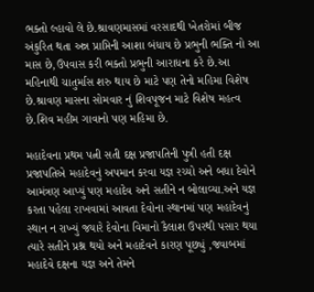ભક્તો લ્હાવો લે છે.શ્રાવણમાસમાં વરસાદથી ખેતરોમાં બીજ અંકુરિત થતા અન્ન પ્રાપ્તિની આશા બંધાય છે પ્રભુની ભક્તિ નો આ માસ છે,ઉપવાસ કરી ભક્તો પ્રભુની આરાધના કરે છે.આ મહિનાથી ચાતુર્માસ શરુ થાય છે માટે પણ તેનો મહિમા વિશેષ છે.શ્રાવણ માસના સોમવાર નું શિવપૂજન માટે વિશેષ મહત્વ છે.શિવ મહીમ ગાવાનો પણ મહિમા છે.

મહાદેવના પ્રથમ પત્ની સતી દક્ષ પ્રજાપતિની પુત્રી હતી દક્ષ પ્રજાપતિએ મહાદેવનું અપમાન કરવા યજ્ઞ રચ્યો અને બધા દેવોને આમંત્રણ આપ્યું પણ મહાદેવ અને સતીને ન બોલાવ્યા.અને યજ્ઞ કરતા પહેલા રાખવામાં આવતા દેવોના સ્થાનમાં પણ મહાદેવનું સ્થાન ન રાખ્યું જયારે દેવોના વિમાનો કૈલાશ ઉપરથી પસાર થયા ત્યારે સતીને પ્રશ્ન થયો અને મહાદેવને કારણ પૂછ્યું ,જવાબમાં મહાદેવે દક્ષના યજ્ઞ અને તેમને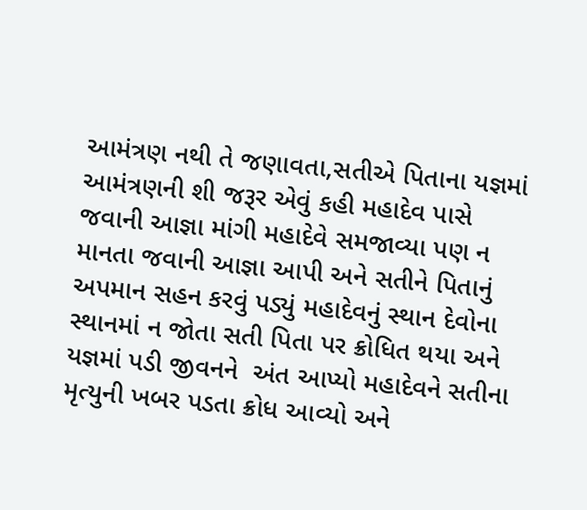આમંત્રણ નથી તે જણાવતા,સતીએ પિતાના યજ્ઞમાં આમંત્રણની શી જરૂર એવું કહી મહાદેવ પાસે જવાની આજ્ઞા માંગી મહાદેવે સમજાવ્યા પણ ન માનતા જવાની આજ્ઞા આપી અને સતીને પિતાનું અપમાન સહન કરવું પડ્યું મહાદેવનું સ્થાન દેવોના સ્થાનમાં ન જોતા સતી પિતા પર ક્રોધિત થયા અને યજ્ઞમાં પડી જીવનને  અંત આપ્યો મહાદેવને સતીના મૃત્યુની ખબર પડતા ક્રોધ આવ્યો અને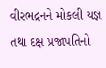વીરભદ્રનને મોકલી યજ્ઞ તથા દક્ષ પ્રજાપતિનો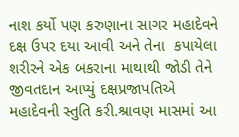નાશ કર્યો પણ કરુણાના સાગર મહાદેવને દક્ષ ઉપર દયા આવી અને તેના  કપાયેલા  શરીરને એક બકરાના માથાથી જોડી તેને જીવતદાન આપ્યું દક્ષપ્રજાપતિએ મહાદેવની સ્તુતિ કરી.શ્રાવણ માસમાં આ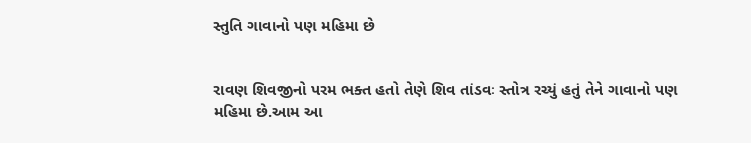સ્તુતિ ગાવાનો પણ મહિમા છે


રાવણ શિવજીનો પરમ ભક્ત હતો તેણે શિવ તાંડવઃ સ્તોત્ર રચ્યું હતું તેને ગાવાનો પણ મહિમા છે.આમ આ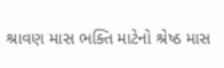શ્રાવણ માસ ભક્તિ માટેનો શ્રેષ્ઠ માસ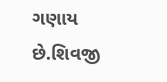ગણાય છે.શિવજી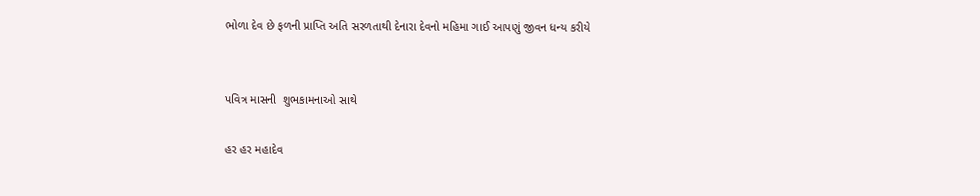ભોળા દેવ છે ફળની પ્રાપ્તિ અતિ સરળતાથી દેનારા દેવનો મહિમા ગાઈ આપણું જીવન ધન્ય કરીયે


પવિત્ર માસની  શુભકામનાઓ સાથે

હર હર મહાદેવ